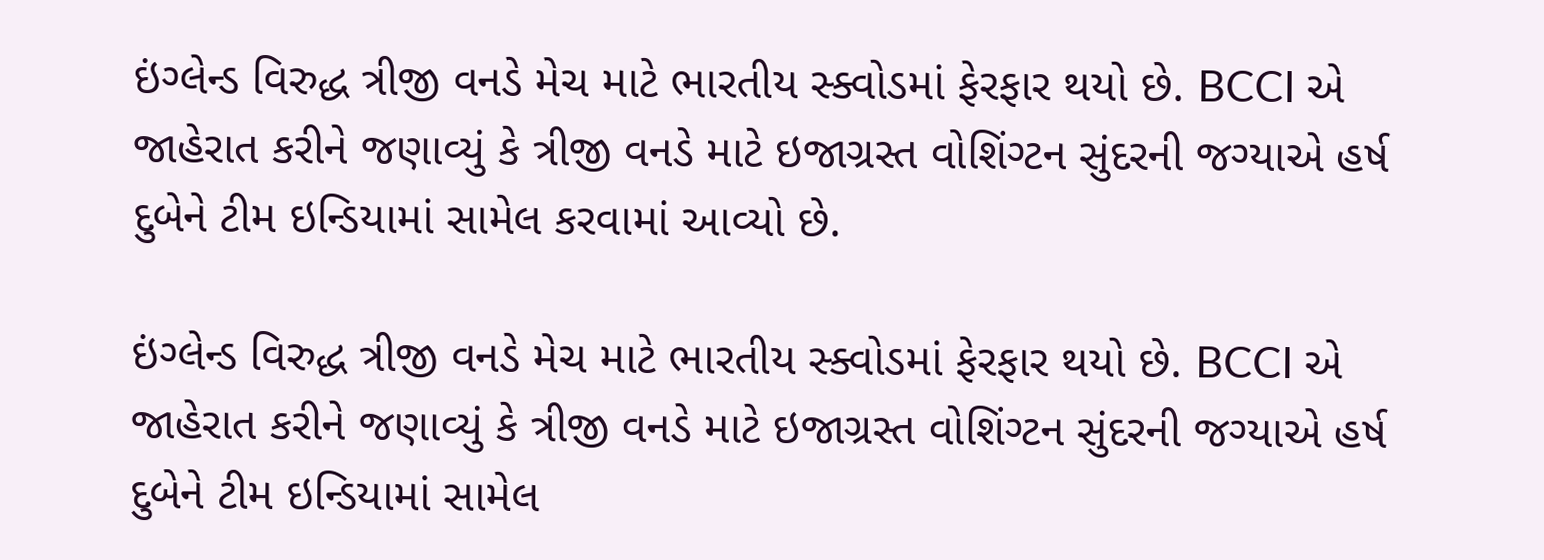ઇંગ્લેન્ડ વિરુદ્ધ ત્રીજી વનડે મેચ માટે ભારતીય સ્ક્વોડમાં ફેરફાર થયો છે. BCCI એ જાહેરાત કરીને જણાવ્યું કે ત્રીજી વનડે માટે ઇજાગ્રસ્ત વોશિંગ્ટન સુંદરની જગ્યાએ હર્ષ દુબેને ટીમ ઇન્ડિયામાં સામેલ કરવામાં આવ્યો છે.

ઇંગ્લેન્ડ વિરુદ્ધ ત્રીજી વનડે મેચ માટે ભારતીય સ્ક્વોડમાં ફેરફાર થયો છે. BCCI એ જાહેરાત કરીને જણાવ્યું કે ત્રીજી વનડે માટે ઇજાગ્રસ્ત વોશિંગ્ટન સુંદરની જગ્યાએ હર્ષ દુબેને ટીમ ઇન્ડિયામાં સામેલ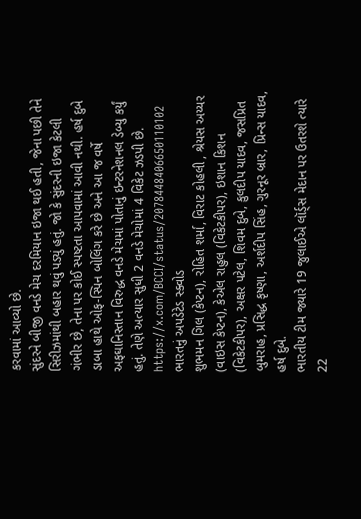કરવામાં આવ્યો છે.
સુંદરને બીજી વનડે મેચ દરમિયાન ઇજા થઈ હતી, જેના પછી તેને સિરીઝમાંથી બહાર થવું પડ્યું હતું. જો કે સુંદરની ઇજા કેટલી ગંભીર છે, તેના પર કોઈ સ્પષ્ટતા આપવામાં આવી નથી. હર્ષ દુબે ડાબા હાથે ઓફ-સ્પિન બોલિંગ કરે છે અને આ જ વર્ષે અફઘાનિસ્તાન વિરુદ્ધ વનડે મેચમાં પોતાનું ઇન્ટરનેશનલ ડેબ્યુ કર્યું હતું. તેણે અત્યાર સુધી 2 વનડે મેચોમાં 4 વિકેટ ઝડપી છે.
https://x.com/BCCI/status/2078448406650110102
ભારતનું અપડેટેડ સ્ક્વોડ
શુભમન ગિલ (કેપ્ટન), રોહિત શર્મા, વિરાટ કોહલી , શ્રેયસ અય્યર (વાઇસ કેપ્ટન), કેએલ રાહુલ (વિકેટકીપર), ઇશાન કિશન (વિકેટકીપર), અક્ષર પટેલ, શિવમ દુબે, કુલદીપ યાદવ, જસપ્રિત બુમરાહ, પ્રસિદ્ધ કૃષ્ણા, અર્શદીપ સિંહ, ગુરનૂર બ્રાર, પ્રિન્સ યાદવ, હર્ષ દુબે.
ભારતીય ટીમ જ્યારે 19 જુલાઈએ લૉર્ડ્સ મેદાન પર ઉતરશે ત્યારે 22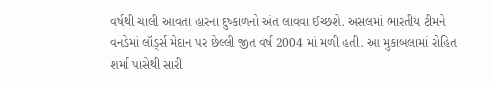વર્ષથી ચાલી આવતા હારના દુષ્કાળનો અંત લાવવા ઈચ્છશે. અસલમાં ભારતીય ટીમને વનડેમાં લૉર્ડ્સ મેદાન પર છેલ્લી જીત વર્ષ 2004 માં મળી હતી. આ મુકાબલામાં રોહિત શર્મા પાસેથી સારી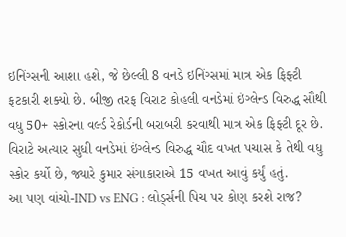ઇનિંગ્સની આશા હશે, જે છેલ્લી 8 વનડે ઇનિંગ્સમાં માત્ર એક ફિફ્ટી ફટકારી શક્યો છે. બીજી તરફ વિરાટ કોહલી વનડેમાં ઇંગ્લેન્ડ વિરુદ્ધ સૌથી વધુ 50+ સ્કોરના વર્લ્ડ રેકોર્ડની બરાબરી કરવાથી માત્ર એક ફિફ્ટી દૂર છે. વિરાટે અત્યાર સુધી વનડેમાં ઇંગ્લેન્ડ વિરુદ્ધ ચૌદ વખત પચાસ કે તેથી વધુ સ્કોર કર્યો છે, જ્યારે કુમાર સંગાકારાએ 15 વખત આવું કર્યું હતું.
આ પણ વાંચો-IND vs ENG : લોર્ડ્સની પિચ પર કોણ કરશે રાજ?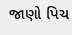જાણો પિચ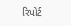રિપોર્ટ